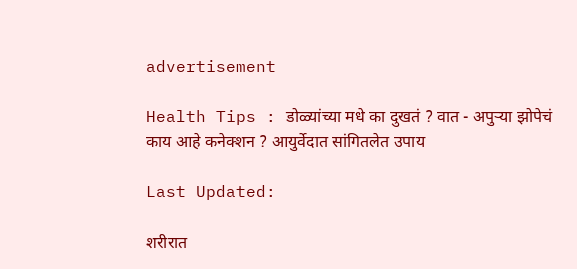advertisement

Health Tips : डोळ्यांच्या मधे का दुखतं ? वात - अपुऱ्या झोपेचं काय आहे कनेक्शन ? आयुर्वेदात सांगितलेत उपाय

Last Updated:

शरीरात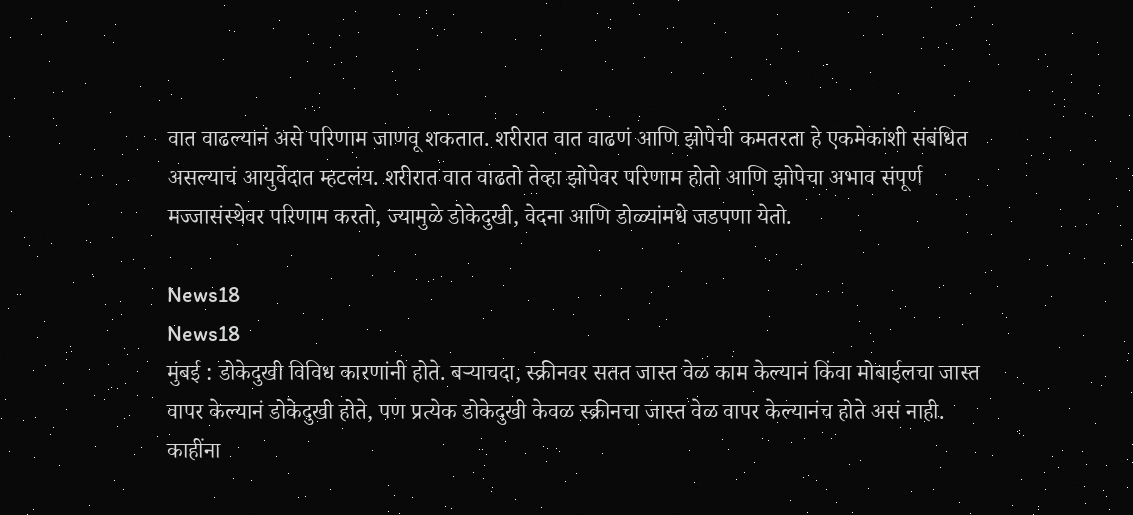वात वाढल्यानं असे परिणाम जाणवू शकतात. शरीरात वात वाढणं आणि झोपेची कमतरता हे एकमेकांशी संबंधित असल्याचं आयुर्वेदात म्हटलंय. शरीरात वात वाढतो तेव्हा झोपेवर परिणाम होतो आणि झोपेचा अभाव संपूर्ण मज्जासंस्थेवर परिणाम करतो, ज्यामुळे डोकेदुखी, वेदना आणि डोळ्यांमधे जडपणा येतो.

News18
News18
मुंबई : डोकेदुखी विविध कारणांनी होते. बऱ्याचदा, स्क्रीनवर सतत जास्त वेळ काम केल्यानं किंवा मोबाईलचा जास्त वापर केल्यानं डोकेदुखी होते, पण प्रत्येक डोकेदुखी केवळ स्क्रीनचा जास्त वेळ वापर केल्यानंच होते असं नाही.
काहींना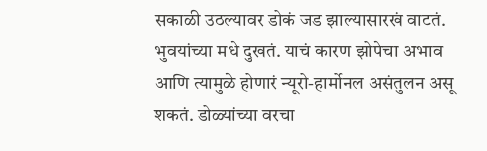सकाळी उठल्यावर डोकं जड झाल्यासारखं वाटतं. भुवयांच्या मधे दुखतं. याचं कारण झोपेचा अभाव आणि त्यामुळे होणारं न्यूरो-हार्मोनल असंतुलन असू शकतं. डोळ्यांच्या वरचा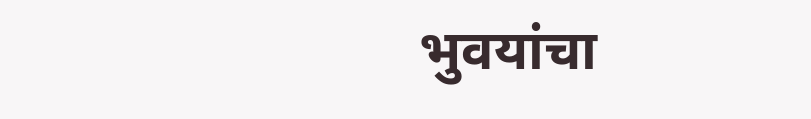भुवयांचा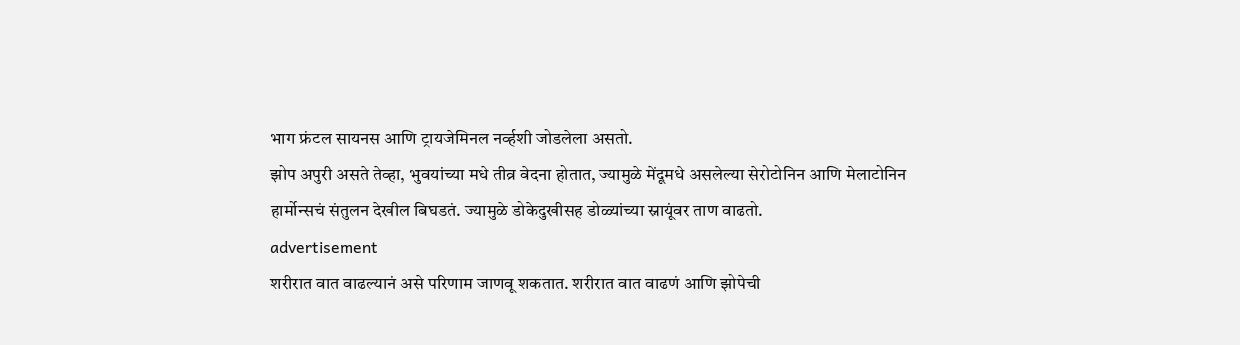भाग फ्रंटल सायनस आणि ट्रायजेमिनल नर्व्हशी जोडलेला असतो.
झोप अपुरी असते तेव्हा, भुवयांच्या मधे तीव्र वेदना होतात, ज्यामुळे मेंदूमधे असलेल्या सेरोटोनिन आणि मेलाटोनिन हार्मोन्सचं संतुलन देखील बिघडतं. ज्यामुळे डोकेदुखीसह डोळ्यांच्या स्नायूंवर ताण वाढतो.
advertisement
शरीरात वात वाढल्यानं असे परिणाम जाणवू शकतात. शरीरात वात वाढणं आणि झोपेची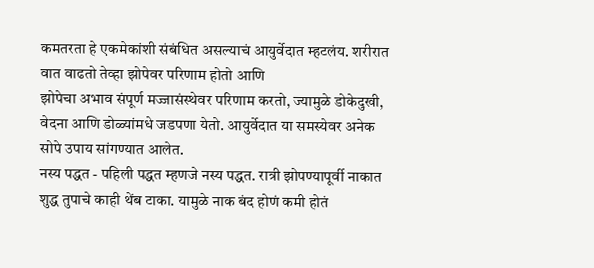कमतरता हे एकमेकांशी संबंधित असल्याचं आयुर्वेदात म्हटलंय. शरीरात वात वाढतो तेव्हा झोपेवर परिणाम होतो आणि
झोपेचा अभाव संपूर्ण मज्जासंस्थेवर परिणाम करतो, ज्यामुळे डोकेदुखी, वेदना आणि डोळ्यांमधे जडपणा येतो. आयुर्वेदात या समस्येवर अनेक सोपे उपाय सांगण्यात आलेत.
नस्य पद्धत - पहिली पद्धत म्हणजे नस्य पद्धत. रात्री झोपण्यापूर्वी नाकात शुद्ध तुपाचे काही थेंब टाका. यामुळे नाक बंद होणं कमी होतं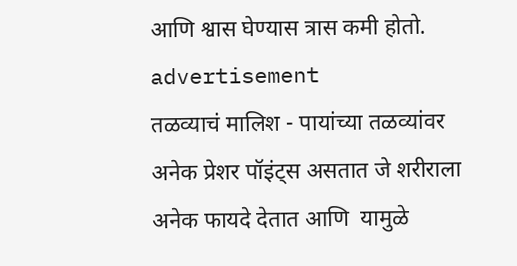आणि श्वास घेण्यास त्रास कमी होतो.
advertisement
तळव्याचं मालिश - पायांच्या तळव्यांवर अनेक प्रेशर पॉइंट्स असतात जे शरीराला अनेक फायदे देतात आणि  यामुळे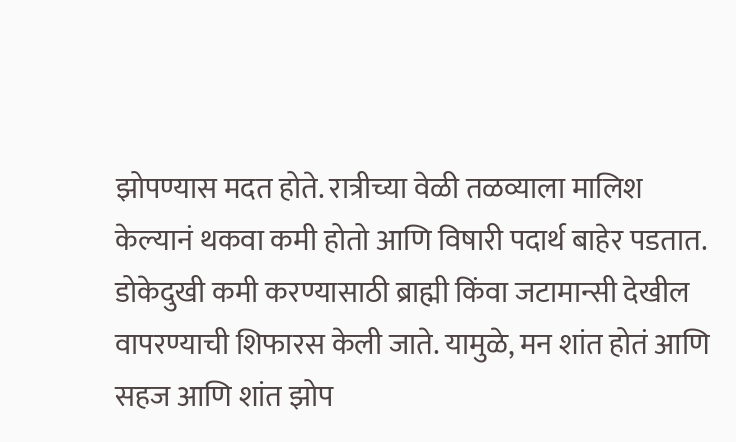झोपण्यास मदत होते. रात्रीच्या वेळी तळव्याला मालिश केल्यानं थकवा कमी होतो आणि विषारी पदार्थ बाहेर पडतात.
डोकेदुखी कमी करण्यासाठी ब्राह्मी किंवा जटामान्सी देखील वापरण्याची शिफारस केली जाते. यामुळे, मन शांत होतं आणि सहज आणि शांत झोप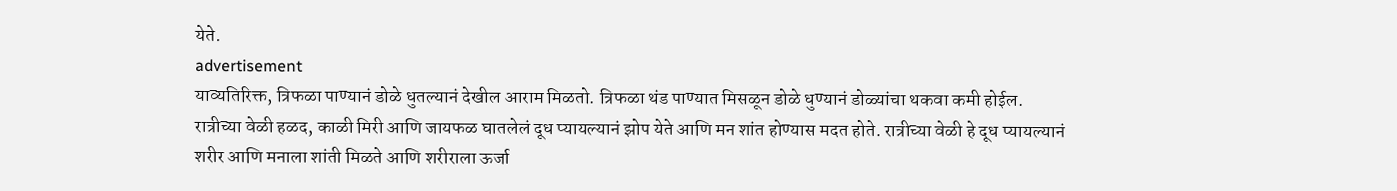येते.
advertisement
याव्यतिरिक्त, त्रिफळा पाण्यानं डोळे धुतल्यानं देखील आराम मिळतो. त्रिफळा थंड पाण्यात मिसळून डोळे धुण्यानं डोळ्यांचा थकवा कमी होईल.
रात्रीच्या वेळी हळद, काळी मिरी आणि जायफळ घातलेलं दूध प्यायल्यानं झोप येते आणि मन शांत होण्यास मदत होते. रात्रीच्या वेळी हे दूध प्यायल्यानं शरीर आणि मनाला शांती मिळते आणि शरीराला ऊर्जा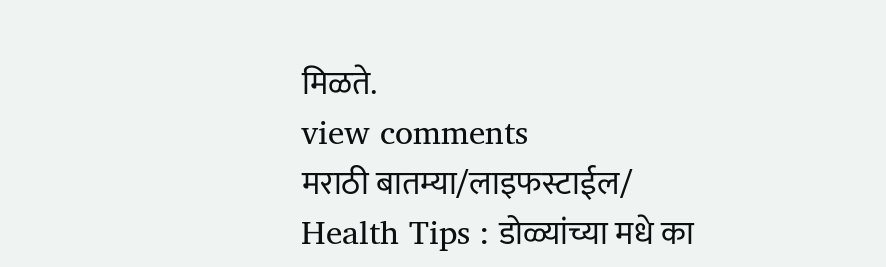मिळते.
view comments
मराठी बातम्या/लाइफस्टाईल/
Health Tips : डोळ्यांच्या मधे का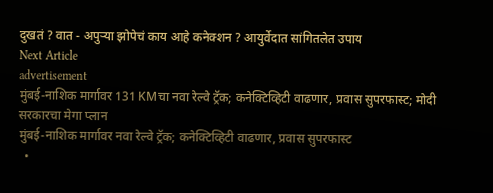दुखतं ? वात - अपुऱ्या झोपेचं काय आहे कनेक्शन ? आयुर्वेदात सांगितलेत उपाय
Next Article
advertisement
मुंबई-नाशिक मार्गावर 131 KMचा नवा रेल्वे ट्रॅक; कनेक्टिव्हिटी वाढणार, प्रवास सुपरफास्ट; मोदी सरकारचा मेगा प्लान
मुंबई-नाशिक मार्गावर नवा रेल्वे ट्रॅक; कनेक्टिव्हिटी वाढणार, प्रवास सुपरफास्ट
  •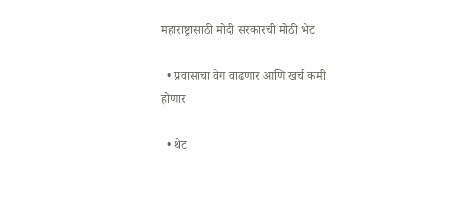महाराष्ट्रासाठी मोदी सरकारची मोठी भेट

  • प्रवासाचा वेग वाढणार आणि खर्च कमी होणार

  • थेट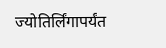ज्योतिर्लिंगापर्यंत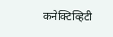कनेक्टिव्हिटी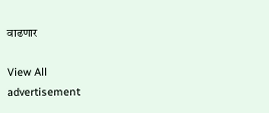वाढणार

View All
advertisement